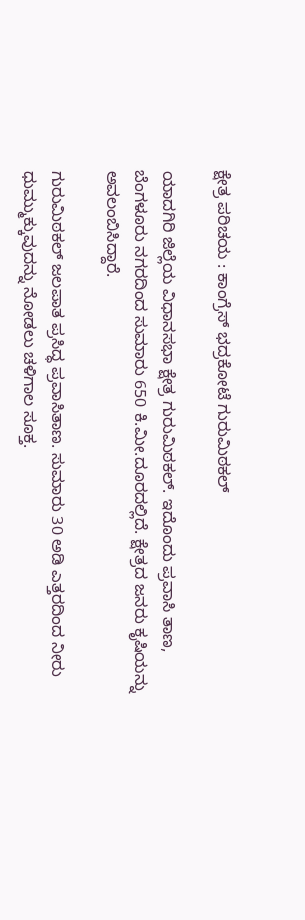ಕ್ಷೇತ್ರ ಪರಿಚಯ : ಕಾಂಗ್ರೆಸ್‌ ಭದ್ರಕೋಟೆ ಗುರುಮಿಠಕಲ್‌

ಯಾದಗಿರಿ ಜಿಲ್ಲೆಯ ವಿಧಾನಸಭಾ ಕ್ಷೇತ್ರ ಗುರುಮಿಠಕಲ್. ಇದೊಂದು ಪ್ರವಾಸಿ ತಾಣ, ಬೆಂಗಳೂರು ನಗರದಿಂದ ಸುಮಾರು 650 ಕಿ.ಮೀ.ದೂರದಲ್ಲಿದೆ. ಕ್ಷೇತ್ರದ ಜನರು ಕೃಷಿಯನ್ನು ಅವಲಂಬಿಸಿದ್ದಾರೆ.

ಗುರುಮಿಠಕಲ್ ಜಲಪಾತ ಪ್ರಸಿದ್ಧ ಪ್ರವಾಸಿತಾಣ. ಸುಮಾರು 30 ಅಡಿ ಎತ್ತರದಿಂದ ನೀರು ಧುಮ್ಮುಕ್ಕುವುದನ್ನು ನೋಡಲು ಚಳಿಗಾಲ ಸೂಕ್ತ.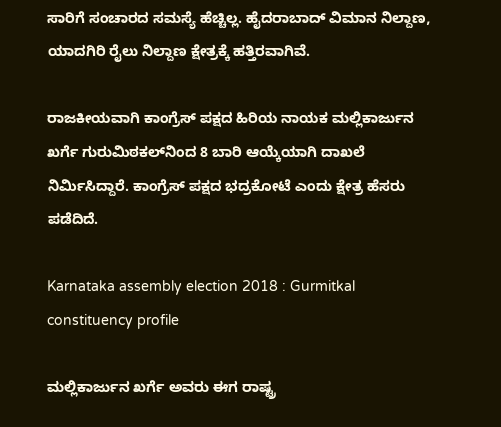ಸಾರಿಗೆ ಸಂಚಾರದ ಸಮಸ್ಯೆ ಹೆಚ್ಚಿಲ್ಲ. ಹೈದರಾಬಾದ್ ವಿಮಾನ ನಿಲ್ದಾಣ, ಯಾದಗಿರಿ ರೈಲು ನಿಲ್ದಾಣ ಕ್ಷೇತ್ರಕ್ಕೆ ಹತ್ತಿರವಾಗಿವೆ.

ರಾಜಕೀಯವಾಗಿ ಕಾಂಗ್ರೆಸ್ ಪಕ್ಷದ ಹಿರಿಯ ನಾಯಕ ಮಲ್ಲಿಕಾರ್ಜುನ ಖರ್ಗೆ ಗುರುಮಿಠಕಲ್‌ನಿಂದ 8 ಬಾರಿ ಆಯ್ಕೆಯಾಗಿ ದಾಖಲೆ ನಿರ್ಮಿಸಿದ್ದಾರೆ. ಕಾಂಗ್ರೆಸ್ ಪಕ್ಷದ ಭದ್ರಕೋಟೆ ಎಂದು ಕ್ಷೇತ್ರ ಹೆಸರು ಪಡೆದಿದೆ.

Karnataka assembly election 2018 : Gurmitkal constituency profile

ಮಲ್ಲಿಕಾರ್ಜುನ ಖರ್ಗೆ ಅವರು ಈಗ ರಾಷ್ಟ್ರ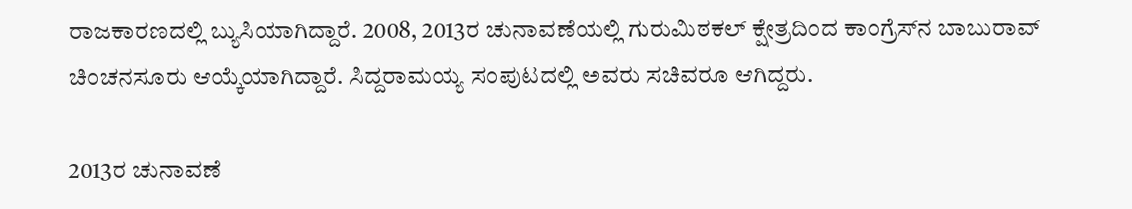ರಾಜಕಾರಣದಲ್ಲಿ ಬ್ಯುಸಿಯಾಗಿದ್ದಾರೆ. 2008, 2013ರ ಚುನಾವಣೆಯಲ್ಲಿ ಗುರುಮಿಠಕಲ್ ಕ್ಷೇತ್ರದಿಂದ ಕಾಂಗ್ರೆಸ್‌ನ ಬಾಬುರಾವ್ ಚಿಂಚನಸೂರು ಆಯ್ಕೆಯಾಗಿದ್ದಾರೆ. ಸಿದ್ದರಾಮಯ್ಯ ಸಂಪುಟದಲ್ಲಿ ಅವರು ಸಚಿವರೂ ಆಗಿದ್ದರು.

2013ರ ಚುನಾವಣೆ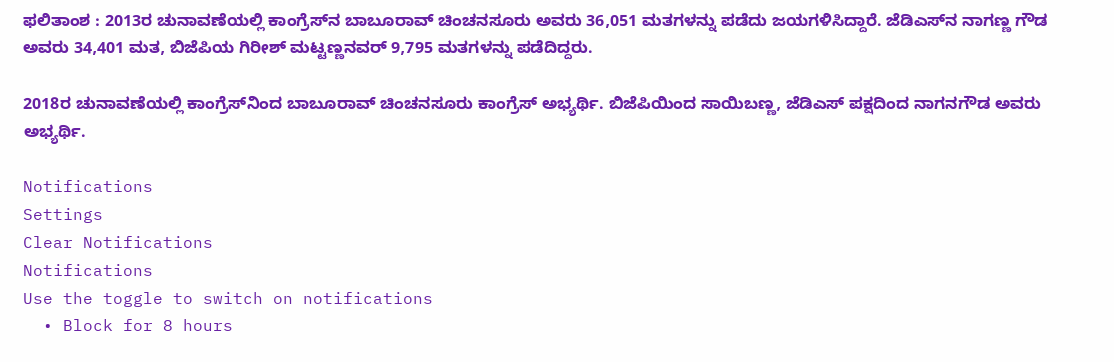ಫಲಿತಾಂಶ : 2013ರ ಚುನಾವಣೆಯಲ್ಲಿ ಕಾಂಗ್ರೆಸ್‌ನ ಬಾಬೂರಾವ್ ಚಿಂಚನಸೂರು ಅವರು 36,051 ಮತಗಳನ್ನು ಪಡೆದು ಜಯಗಳಿಸಿದ್ದಾರೆ. ಜೆಡಿಎಸ್‌ನ ನಾಗಣ್ಣ ಗೌಡ ಅವರು 34,401 ಮತ, ಬಿಜೆಪಿಯ ಗಿರೀಶ್ ಮಟ್ಟಣ್ಣನವರ್ 9,795 ಮತಗಳನ್ನು ಪಡೆದಿದ್ದರು.

2018ರ ಚುನಾವಣೆಯಲ್ಲಿ ಕಾಂಗ್ರೆಸ್‌ನಿಂದ ಬಾಬೂರಾವ್ ಚಿಂಚನಸೂರು ಕಾಂಗ್ರೆಸ್ ಅಭ್ಯರ್ಥಿ. ಬಿಜೆಪಿಯಿಂದ ಸಾಯಿಬಣ್ಣ, ಜೆಡಿಎಸ್‌ ಪಕ್ಷದಿಂದ ನಾಗನಗೌಡ ಅವರು ಅಭ್ಯರ್ಥಿ.

Notifications
Settings
Clear Notifications
Notifications
Use the toggle to switch on notifications
  • Block for 8 hours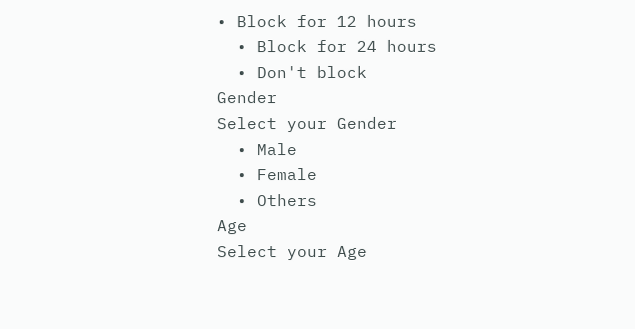• Block for 12 hours
  • Block for 24 hours
  • Don't block
Gender
Select your Gender
  • Male
  • Female
  • Others
Age
Select your Age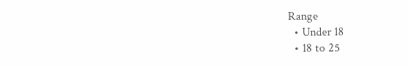Range
  • Under 18
  • 18 to 25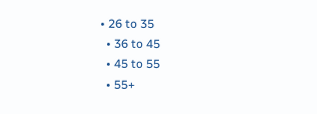• 26 to 35
  • 36 to 45
  • 45 to 55
  • 55+